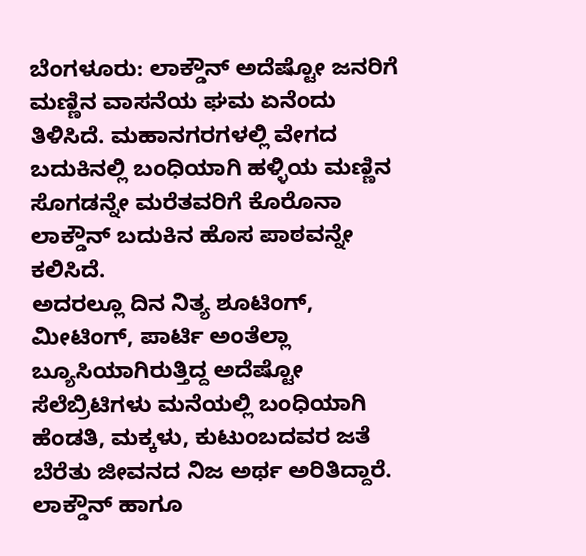ಬೆಂಗಳೂರು: ಲಾಕ್ಡೌನ್ ಅದೆಷ್ಟೋ ಜನರಿಗೆ ಮಣ್ಣಿನ ವಾಸನೆಯ ಘಮ ಏನೆಂದು ತಿಳಿಸಿದೆ. ಮಹಾನಗರಗಳಲ್ಲಿ ವೇಗದ ಬದುಕಿನಲ್ಲಿ ಬಂಧಿಯಾಗಿ ಹಳ್ಳಿಯ ಮಣ್ಣಿನ ಸೊಗಡನ್ನೇ ಮರೆತವರಿಗೆ ಕೊರೊನಾ ಲಾಕ್ಡೌನ್ ಬದುಕಿನ ಹೊಸ ಪಾಠವನ್ನೇ ಕಲಿಸಿದೆ.
ಅದರಲ್ಲೂ ದಿನ ನಿತ್ಯ ಶೂಟಿಂಗ್, ಮೀಟಿಂಗ್, ಪಾರ್ಟಿ ಅಂತೆಲ್ಲಾ ಬ್ಯೂಸಿಯಾಗಿರುತ್ತಿದ್ದ ಅದೆಷ್ಟೋ ಸೆಲೆಬ್ರಿಟಿಗಳು ಮನೆಯಲ್ಲಿ ಬಂಧಿಯಾಗಿ ಹೆಂಡತಿ, ಮಕ್ಕಳು, ಕುಟುಂಬದವರ ಜತೆ ಬೆರೆತು ಜೀವನದ ನಿಜ ಅರ್ಥ ಅರಿತಿದ್ದಾರೆ.
ಲಾಕ್ಡೌನ್ ಹಾಗೂ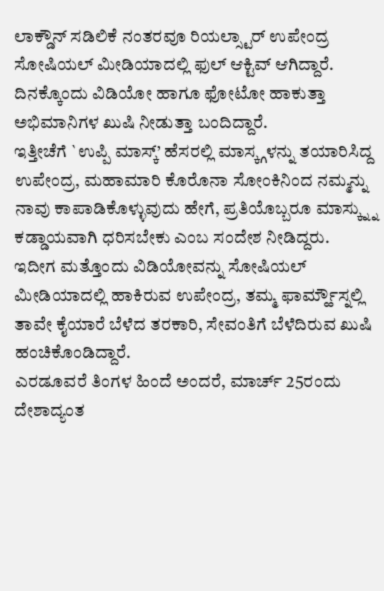ಲಾಕ್ಡೌನ್ ಸಡಿಲಿಕೆ ನಂತರವೂ ರಿಯಲ್ಸ್ಟಾರ್ ಉಪೇಂದ್ರ ಸೋಷಿಯಲ್ ಮೀಡಿಯಾದಲ್ಲಿ ಫುಲ್ ಆಕ್ಟಿವ್ ಆಗಿದ್ದಾರೆ. ದಿನಕ್ಕೊಂದು ವಿಡಿಯೋ ಹಾಗೂ ಫೋಟೋ ಹಾಕುತ್ತಾ ಅಭಿಮಾನಿಗಳ ಖುಷಿ ನೀಡುತ್ತಾ ಬಂದಿದ್ದಾರೆ.
ಇತ್ತೀಚೆಗೆ `ಉಪ್ಪಿ ಮಾಸ್ಕ್’ ಹೆಸರಲ್ಲಿ ಮಾಸ್ಕ್ಗಳನ್ನು ತಯಾರಿಸಿದ್ದ ಉಪೇಂದ್ರ, ಮಹಾಮಾರಿ ಕೊರೊನಾ ಸೋಂಕಿನಿಂದ ನಮ್ಮನ್ನು ನಾವು ಕಾಪಾಡಿಕೊಳ್ಳುವುದು ಹೇಗೆ, ಪ್ರತಿಯೊಬ್ಬರೂ ಮಾಸ್ಕ್ನ್ನು ಕಡ್ಡಾಯವಾಗಿ ಧರಿಸಬೇಕು ಎಂಬ ಸಂದೇಶ ನೀಡಿದ್ದರು.
ಇದೀಗ ಮತ್ತೊಂದು ವಿಡಿಯೋವನ್ನು ಸೋಷಿಯಲ್ ಮೀಡಿಯಾದಲ್ಲಿ ಹಾಕಿರುವ ಉಪೇಂದ್ರ, ತಮ್ಮ ಫಾರ್ಮ್ಹೌಸ್ನಲ್ಲಿ ತಾವೇ ಕೈಯಾರೆ ಬೆಳೆದ ತರಕಾರಿ, ಸೇವಂತಿಗೆ ಬೆಳೆದಿರುವ ಖುಷಿ ಹಂಚಿಕೊಂಡಿದ್ದಾರೆ.
ಎರಡೂವರೆ ತಿಂಗಳ ಹಿಂದೆ ಅಂದರೆ, ಮಾರ್ಚ್ 25ರಂದು ದೇಶಾದ್ಯಂತ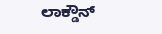ಲಾಕ್ಡೌನ್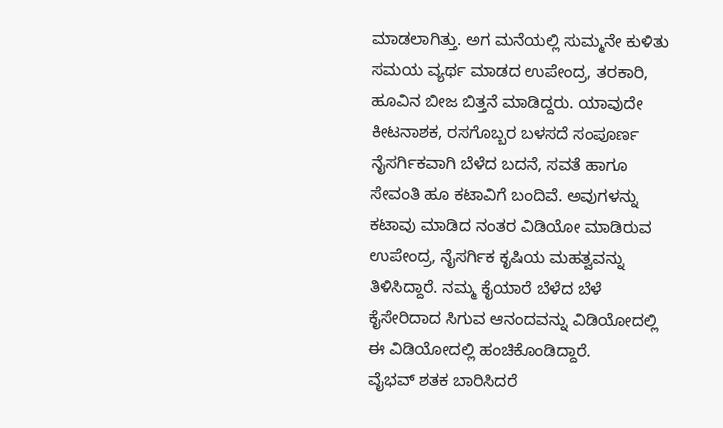ಮಾಡಲಾಗಿತ್ತು. ಅಗ ಮನೆಯಲ್ಲಿ ಸುಮ್ಮನೇ ಕುಳಿತು ಸಮಯ ವ್ಯರ್ಥ ಮಾಡದ ಉಪೇಂದ್ರ, ತರಕಾರಿ, ಹೂವಿನ ಬೀಜ ಬಿತ್ತನೆ ಮಾಡಿದ್ದರು. ಯಾವುದೇ ಕೀಟನಾಶಕ, ರಸಗೊಬ್ಬರ ಬಳಸದೆ ಸಂಪೂರ್ಣ ನೈಸರ್ಗಿಕವಾಗಿ ಬೆಳೆದ ಬದನೆ, ಸವತೆ ಹಾಗೂ ಸೇವಂತಿ ಹೂ ಕಟಾವಿಗೆ ಬಂದಿವೆ. ಅವುಗಳನ್ನು ಕಟಾವು ಮಾಡಿದ ನಂತರ ವಿಡಿಯೋ ಮಾಡಿರುವ ಉಪೇಂದ್ರ, ನೈಸರ್ಗಿಕ ಕೃಷಿಯ ಮಹತ್ವವನ್ನು ತಿಳಿಸಿದ್ದಾರೆ. ನಮ್ಮ ಕೈಯಾರೆ ಬೆಳೆದ ಬೆಳೆ ಕೈಸೇರಿದಾದ ಸಿಗುವ ಆನಂದವನ್ನು ವಿಡಿಯೋದಲ್ಲಿ ಈ ವಿಡಿಯೋದಲ್ಲಿ ಹಂಚಿಕೊಂಡಿದ್ದಾರೆ.
ವೈಭವ್ ಶತಕ ಬಾರಿಸಿದರೆ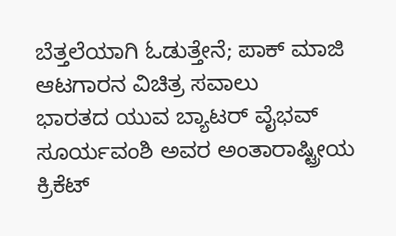ಬೆತ್ತಲೆಯಾಗಿ ಓಡುತ್ತೇನೆ; ಪಾಕ್ ಮಾಜಿ ಆಟಗಾರನ ವಿಚಿತ್ರ ಸವಾಲು
ಭಾರತದ ಯುವ ಬ್ಯಾಟರ್ ವೈಭವ್ ಸೂರ್ಯವಂಶಿ ಅವರ ಅಂತಾರಾಷ್ಟ್ರೀಯ ಕ್ರಿಕೆಟ್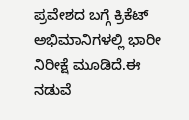ಪ್ರವೇಶದ ಬಗ್ಗೆ ಕ್ರಿಕೆಟ್ ಅಭಿಮಾನಿಗಳಲ್ಲಿ ಭಾರೀ ನಿರೀಕ್ಷೆ ಮೂಡಿದೆ.ಈ ನಡುವೆ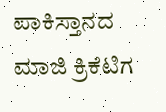ಪಾಕಿಸ್ತಾನದ ಮಾಜಿ ಕ್ರಿಕೆಟಿಗ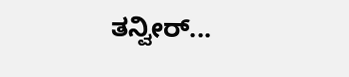ತನ್ವೀರ್...